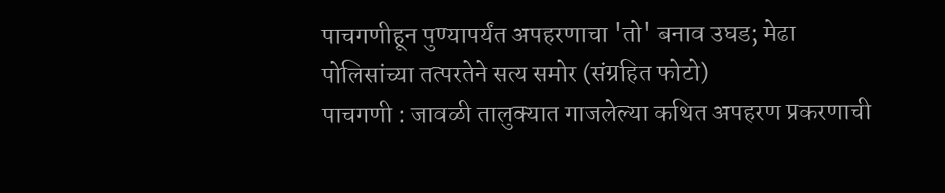पाचगणीहून पुण्यापर्यंत अपहरणाचा 'तो' बनाव उघड; मेढा पोलिसांच्या तत्परतेने सत्य समोर (संग्रहित फोटो)
पाचगणी : जावळी तालुक्यात गाजलेल्या कथित अपहरण प्रकरणाची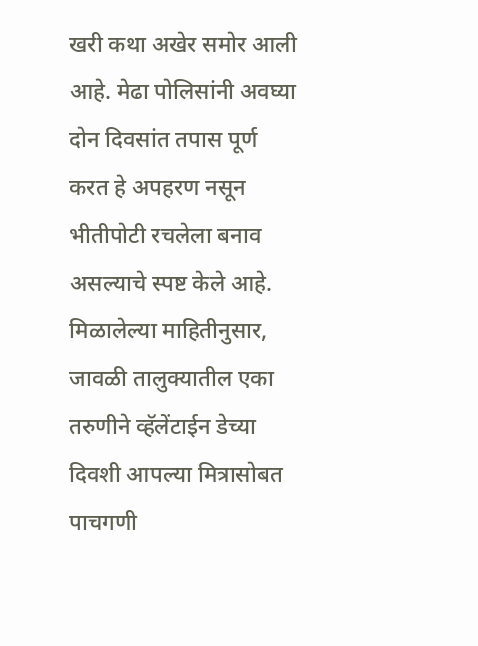खरी कथा अखेर समोर आली आहे. मेढा पोलिसांनी अवघ्या दोन दिवसांत तपास पूर्ण करत हे अपहरण नसून भीतीपोटी रचलेला बनाव असल्याचे स्पष्ट केले आहे.
मिळालेल्या माहितीनुसार, जावळी तालुक्यातील एका तरुणीने व्हॅलेंटाईन डेच्या दिवशी आपल्या मित्रासोबत पाचगणी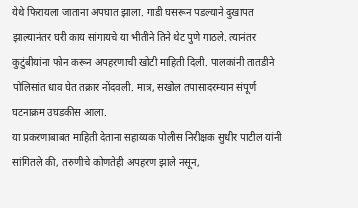येथे फिरायला जाताना अपघात झाला. गाडी घसरून पडल्याने दुखापत झाल्यानंतर घरी काय सांगायचे या भीतीने तिने थेट पुणे गाठले. त्यानंतर कुटुंबीयांना फोन करून अपहरणाची खोटी माहिती दिली. पालकांनी तातडीने पोलिसांत धाव घेत तक्रार नोंदवली. मात्र, सखोल तपासादरम्यान संपूर्ण घटनाक्रम उघडकीस आला.
या प्रकरणाबाबत माहिती देताना सहाय्यक पोलीस निरीक्षक सुधीर पाटील यांनी सांगितले की, तरुणीचे कोणतेही अपहरण झाले नसून,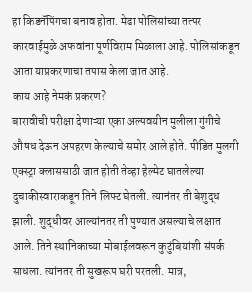हा किडनॅपिंगचा बनाव होता. मेढा पोलिसांच्या तत्पर कारवाईमुळे अफवांना पूर्णविराम मिळाला आहे. पोलिसांकडून आता याप्रकरणाचा तपास केला जात आहे.
काय आहे नेमकं प्रकरण?
बारावीची परीक्षा देणाऱ्या एका अल्पवयीन मुलीला गुंगीचे औषध देऊन अपहरण केल्याचे समोर आले होते. पीडित मुलगी एक्स्ट्रा क्लाससाठी जात होती तेव्हा हेल्मेट घातलेल्या दुचाकीस्वाराकडून तिने लिफ्ट घेतली. त्यानंतर ती बेशुद्ध झाली. शुद्धीवर आल्यांनतर ती पुण्यात असल्याचे लक्षात आले. तिने स्थानिकाच्या मोबाईलवरून कुटुंबियांशी संपर्क साधला. त्यांनतर ती सुखरूप घरी परतली. मात्र,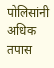पोलिसांनी अधिक तपास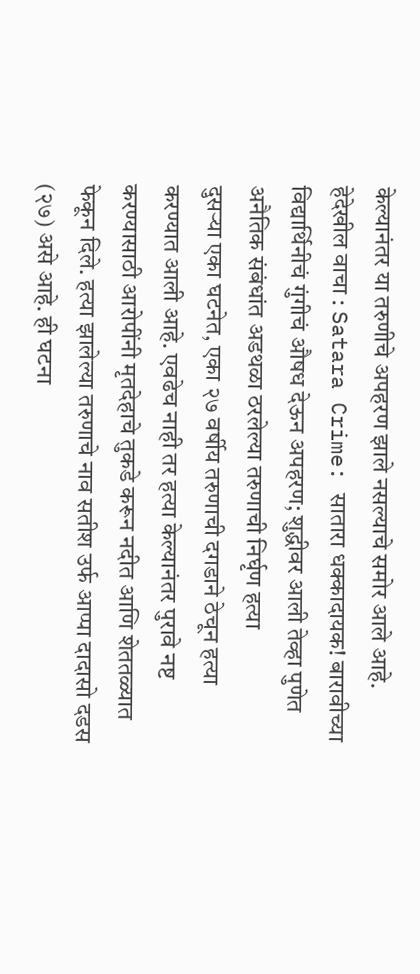केल्यानंतर या तरुणीचे अपहरण झाले नसल्याचे समोर आले आहे.
हेदेखील वाचा : Satara Crime: सातारा धक्कादायक! बारावीच्या विद्यार्थिनीचं गुंगीचं औषध देऊन अपहरण; शुद्धीवर आली तेव्हा पुणेत
अनैतिक संबंधांत अडथळा ठरलेल्या तरुणाची निर्घृण हत्या
दुसऱ्या एका घटनेत, एका २७ वर्षीय तरुणाची दगडाने ठेचून हत्या करण्यात आली आहे. एवढेच नाही तर हत्या केल्यानंतर पुरावे नष्ट करण्यासाठी आरोपींनी मृतदेहाचे तुकडे करून नदीत आणि शेततळ्यात फेकून दिले. हत्या झालेल्या तरुणाचे नाव सतीश उर्फ आप्पा दादासो दडस (२७) असे आहे. ही घटना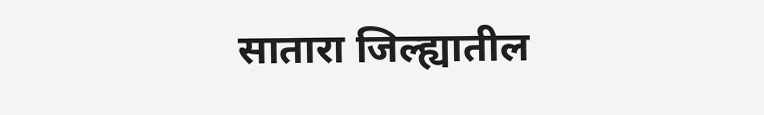सातारा जिल्ह्यातील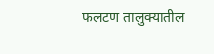फलटण तालुक्यातील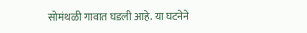सोमंथळी गावात घडली आहे. या घटनेने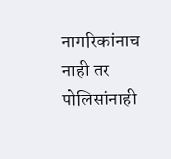नागरिकांनाच नाही तर पोलिसांनाही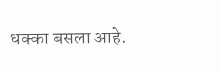धक्का बसला आहे.